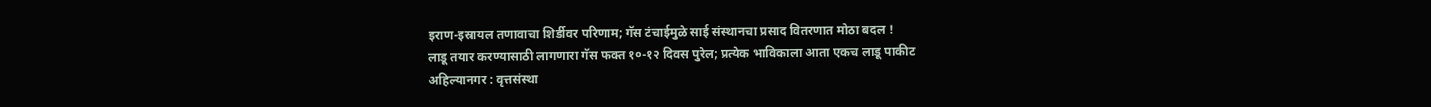इराण-इस्रायल तणावाचा शिर्डीवर परिणाम; गॅस टंचाईमुळे साई संस्थानचा प्रसाद वितरणात मोठा बदल !
लाडू तयार करण्यासाठी लागणारा गॅस फक्त १०-१२ दिवस पुरेल; प्रत्येक भाविकाला आता एकच लाडू पाकीट
अहिल्यानगर : वृत्तसंस्था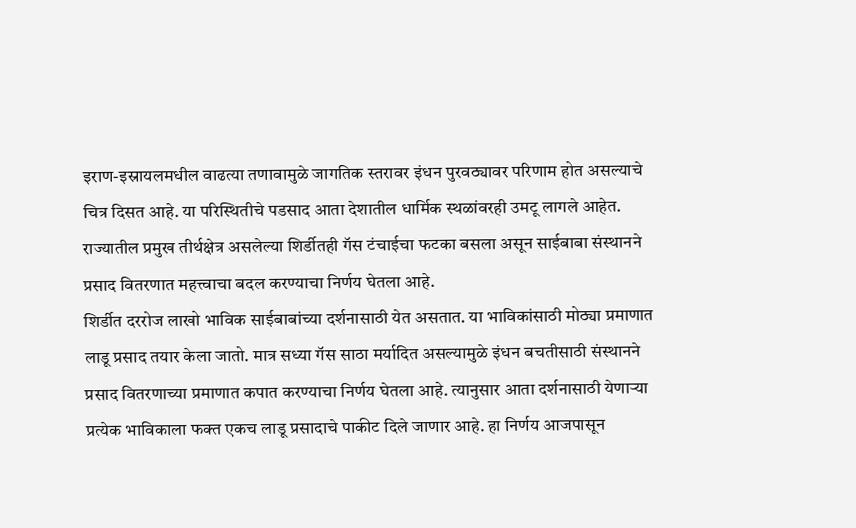इराण-इस्रायलमधील वाढत्या तणावामुळे जागतिक स्तरावर इंधन पुरवठ्यावर परिणाम होत असल्याचे चित्र दिसत आहे. या परिस्थितीचे पडसाद आता देशातील धार्मिक स्थळांवरही उमटू लागले आहेत. राज्यातील प्रमुख तीर्थक्षेत्र असलेल्या शिर्डीतही गॅस टंचाईचा फटका बसला असून साईबाबा संस्थानने प्रसाद वितरणात महत्त्वाचा बदल करण्याचा निर्णय घेतला आहे.
शिर्डीत दररोज लाखो भाविक साईबाबांच्या दर्शनासाठी येत असतात. या भाविकांसाठी मोठ्या प्रमाणात लाडू प्रसाद तयार केला जातो. मात्र सध्या गॅस साठा मर्यादित असल्यामुळे इंधन बचतीसाठी संस्थानने प्रसाद वितरणाच्या प्रमाणात कपात करण्याचा निर्णय घेतला आहे. त्यानुसार आता दर्शनासाठी येणाऱ्या प्रत्येक भाविकाला फक्त एकच लाडू प्रसादाचे पाकीट दिले जाणार आहे. हा निर्णय आजपासून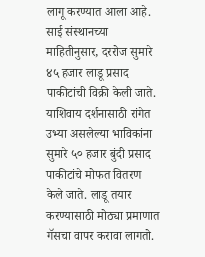लागू करण्यात आला आहे.
साई संस्थानच्या माहितीनुसार, दररोज सुमारे ४५ हजार लाडू प्रसाद पाकीटांची विक्री केली जाते. याशिवाय दर्शनासाठी रांगेत उभ्या असलेल्या भाविकांना सुमारे ५० हजार बुंदी प्रसाद पाकीटांचे मोफत वितरण केले जाते. लाडू तयार करण्यासाठी मोठ्या प्रमाणात गॅसचा वापर करावा लागतो.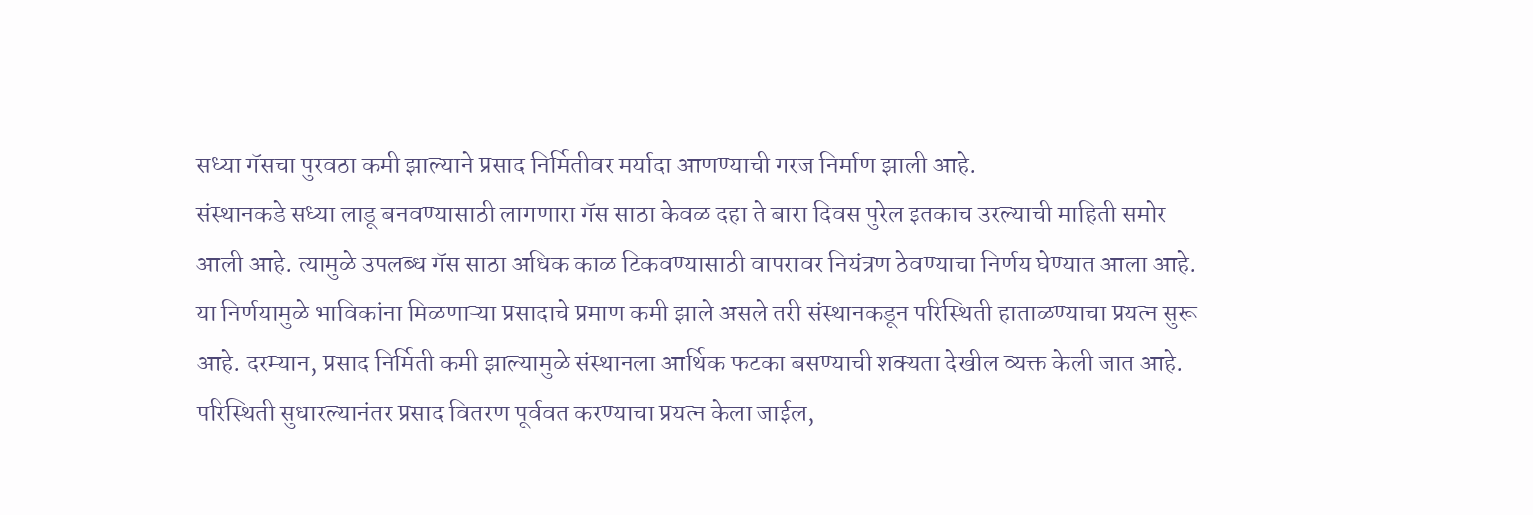सध्या गॅसचा पुरवठा कमी झाल्याने प्रसाद निर्मितीवर मर्यादा आणण्याची गरज निर्माण झाली आहे.
संस्थानकडे सध्या लाडू बनवण्यासाठी लागणारा गॅस साठा केवळ दहा ते बारा दिवस पुरेल इतकाच उरल्याची माहिती समोर आली आहे. त्यामुळे उपलब्ध गॅस साठा अधिक काळ टिकवण्यासाठी वापरावर नियंत्रण ठेवण्याचा निर्णय घेण्यात आला आहे.
या निर्णयामुळे भाविकांना मिळणाऱ्या प्रसादाचे प्रमाण कमी झाले असले तरी संस्थानकडून परिस्थिती हाताळण्याचा प्रयत्न सुरू आहे. दरम्यान, प्रसाद निर्मिती कमी झाल्यामुळे संस्थानला आर्थिक फटका बसण्याची शक्यता देखील व्यक्त केली जात आहे. परिस्थिती सुधारल्यानंतर प्रसाद वितरण पूर्ववत करण्याचा प्रयत्न केला जाईल,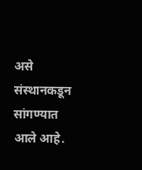असे संस्थानकडून सांगण्यात आले आहे.